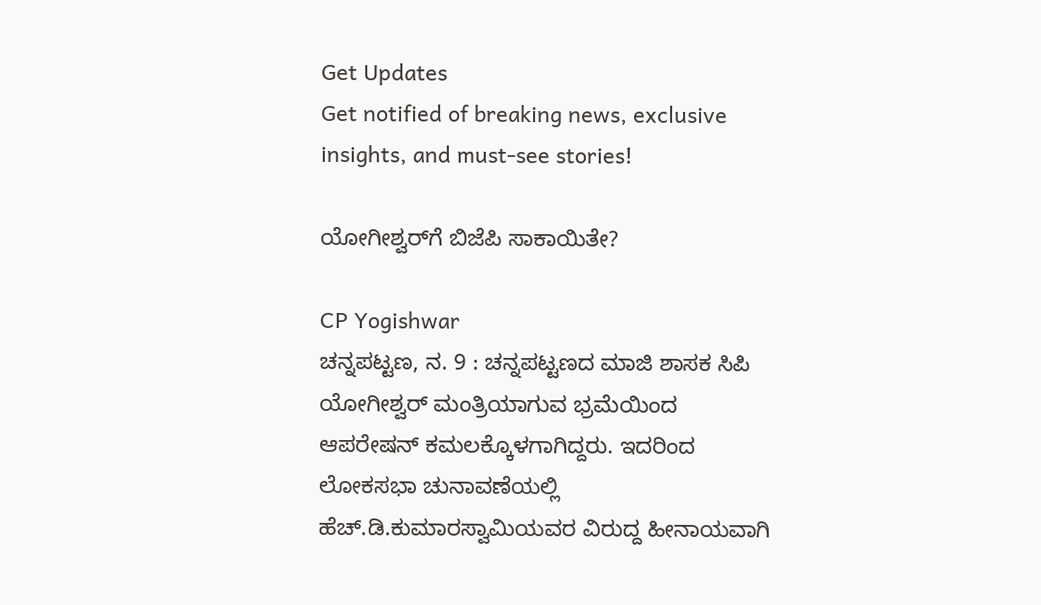Get Updates
Get notified of breaking news, exclusive insights, and must-see stories!

ಯೋಗೀಶ್ವರ್‌ಗೆ ಬಿಜೆಪಿ ಸಾಕಾಯಿತೇ?

CP Yogishwar
ಚನ್ನಪಟ್ಟಣ, ನ. 9 : ಚನ್ನಪಟ್ಟಣದ ಮಾಜಿ ಶಾಸಕ ಸಿಪಿ ಯೋಗೀಶ್ವರ್ ಮಂತ್ರಿಯಾಗುವ ಭ್ರಮೆಯಿಂದ ಆಪರೇಷನ್ ಕಮಲಕ್ಕೊಳಗಾಗಿದ್ದರು. ಇದರಿಂದ ಲೋಕಸಭಾ ಚುನಾವಣೆಯಲ್ಲಿ ಹೆಚ್.ಡಿ.ಕುಮಾರಸ್ವಾಮಿಯವರ ವಿರುದ್ದ ಹೀನಾಯವಾಗಿ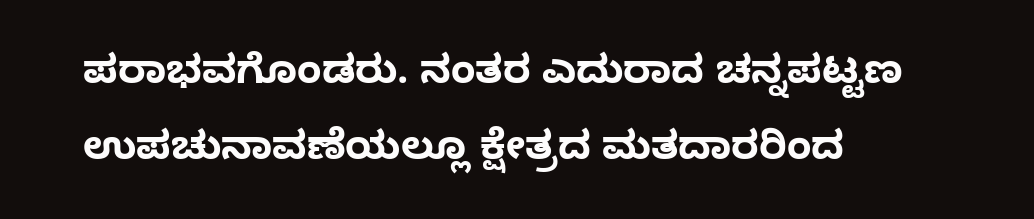ಪರಾಭವಗೊಂಡರು. ನಂತರ ಎದುರಾದ ಚನ್ನಪಟ್ಟಣ ಉಪಚುನಾವಣೆಯಲ್ಲೂ ಕ್ಷೇತ್ರದ ಮತದಾರರಿಂದ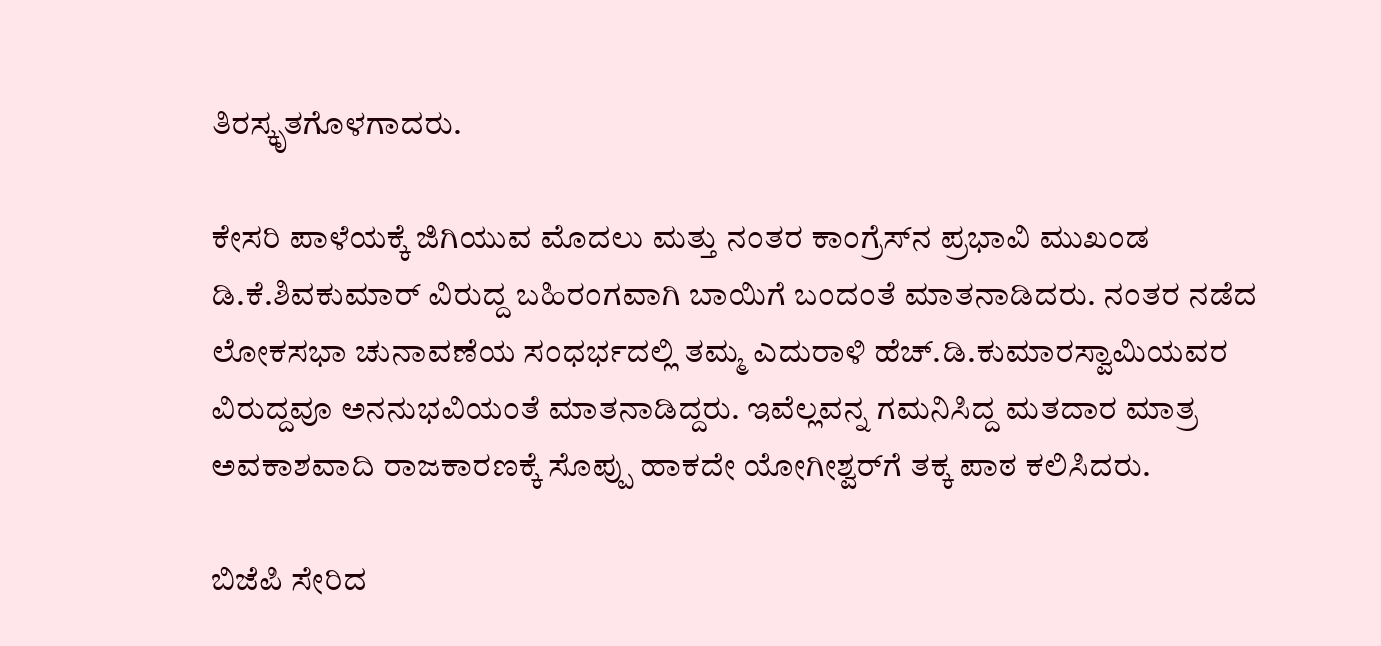ತಿರಸ್ಕೃತಗೊಳಗಾದರು.

ಕೇಸರಿ ಪಾಳೆಯಕ್ಕೆ ಜಿಗಿಯುವ ಮೊದಲು ಮತ್ತು ನಂತರ ಕಾಂಗ್ರೆಸ್‌ನ ಪ್ರಭಾವಿ ಮುಖಂಡ ಡಿ.ಕೆ.ಶಿವಕುಮಾರ್ ವಿರುದ್ದ ಬಹಿರಂಗವಾಗಿ ಬಾಯಿಗೆ ಬಂದಂತೆ ಮಾತನಾಡಿದರು. ನಂತರ ನಡೆದ ಲೋಕಸಭಾ ಚುನಾವಣೆಯ ಸಂಧರ್ಭದಲ್ಲಿ ತಮ್ಮ ಎದುರಾಳಿ ಹೆಚ್.ಡಿ.ಕುಮಾರಸ್ವಾಮಿಯವರ ವಿರುದ್ದವೂ ಅನನುಭವಿಯಂತೆ ಮಾತನಾಡಿದ್ದರು. ಇವೆಲ್ಲವನ್ನ ಗಮನಿಸಿದ್ದ ಮತದಾರ ಮಾತ್ರ ಅವಕಾಶವಾದಿ ರಾಜಕಾರಣಕ್ಕೆ ಸೊಪ್ಪು ಹಾಕದೇ ಯೋಗೀಶ್ವರ್‌ಗೆ ತಕ್ಕ ಪಾಠ ಕಲಿಸಿದರು.

ಬಿಜೆಪಿ ಸೇರಿದ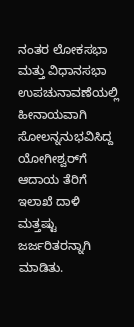ನಂತರ ಲೋಕಸಭಾ ಮತ್ತು ವಿಧಾನಸಭಾ ಉಪಚುನಾವಣೆಯಲ್ಲಿ ಹೀನಾಯವಾಗಿ ಸೋಲನ್ನನುಭವಿಸಿದ್ದ ಯೋಗೀಶ್ವರ್‌ಗೆ ಆದಾಯ ತೆರಿಗೆ ಇಲಾಖೆ ದಾಳಿ ಮತ್ತಷ್ಟು ಜರ್ಜರಿತರನ್ನಾಗಿ ಮಾಡಿತು.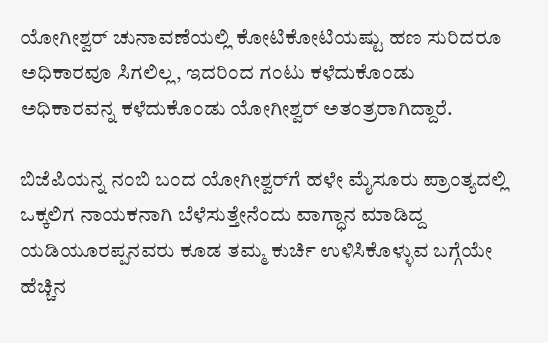ಯೋಗೀಶ್ವರ್ ಚುನಾವಣೆಯಲ್ಲಿ ಕೋಟಿಕೋಟಿಯಷ್ಟು ಹಣ ಸುರಿದರೂ ಅಧಿಕಾರವೂ ಸಿಗಲಿಲ್ಲ, ಇದರಿಂದ ಗಂಟು ಕಳೆದುಕೊಂಡು ಅಧಿಕಾರವನ್ನ ಕಳೆದುಕೊಂಡು ಯೋಗೀಶ್ವರ್ ಅತಂತ್ರರಾಗಿದ್ದಾರೆ.

ಬಿಜೆಪಿಯನ್ನ ನಂಬಿ ಬಂದ ಯೋಗೀಶ್ವರ್‌ಗೆ ಹಳೇ ಮೈಸೂರು ಪ್ರಾಂತ್ಯದಲ್ಲಿ ಒಕ್ಕಲಿಗ ನಾಯಕನಾಗಿ ಬೆಳೆಸುತ್ತೇನೆಂದು ವಾಗ್ಧಾನ ಮಾಡಿದ್ದ ಯಡಿಯೂರಪ್ಪನವರು ಕೂಡ ತಮ್ಮ ಕುರ್ಚಿ ಉಳಿಸಿಕೊಳ್ಳುವ ಬಗ್ಗೆಯೇ ಹೆಚ್ಚಿನ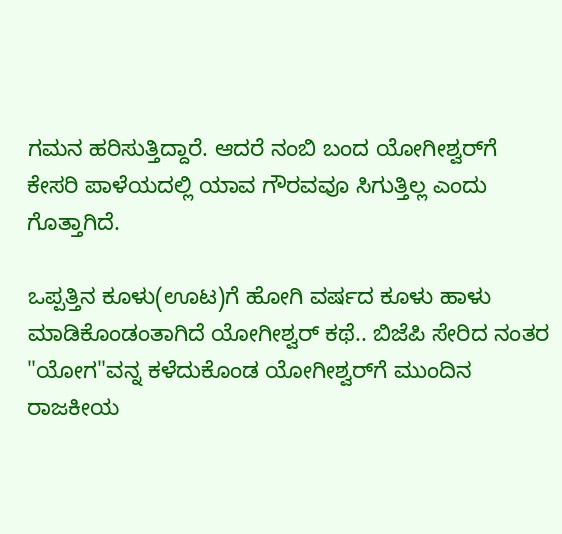ಗಮನ ಹರಿಸುತ್ತಿದ್ದಾರೆ. ಆದರೆ ನಂಬಿ ಬಂದ ಯೋಗೀಶ್ವರ್‌ಗೆ ಕೇಸರಿ ಪಾಳೆಯದಲ್ಲಿ ಯಾವ ಗೌರವವೂ ಸಿಗುತ್ತಿಲ್ಲ ಎಂದು ಗೊತ್ತಾಗಿದೆ.

ಒಪ್ಪತ್ತಿನ ಕೂಳು(ಊಟ)ಗೆ ಹೋಗಿ ವರ್ಷದ ಕೂಳು ಹಾಳು ಮಾಡಿಕೊಂಡಂತಾಗಿದೆ ಯೋಗೀಶ್ವರ್ ಕಥೆ.. ಬಿಜೆಪಿ ಸೇರಿದ ನಂತರ "ಯೋಗ"ವನ್ನ ಕಳೆದುಕೊಂಡ ಯೋಗೀಶ್ವರ್‌ಗೆ ಮುಂದಿನ ರಾಜಕೀಯ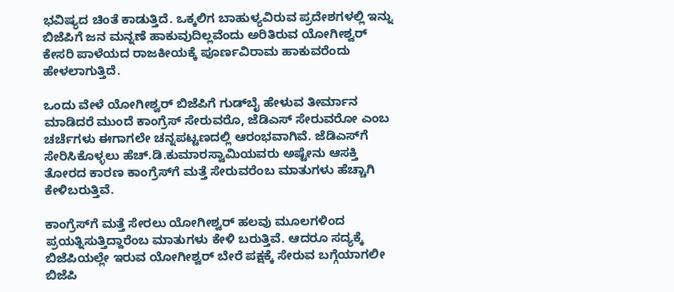ಭವಿಷ್ಯದ ಚಿಂತೆ ಕಾಡುತ್ತಿದೆ. ಒಕ್ಕಲಿಗ ಬಾಹುಳ್ಯವಿರುವ ಪ್ರದೇಶಗಳಲ್ಲಿ ಇನ್ನು ಬಿಜೆಪಿಗೆ ಜನ ಮನ್ನಣೆ ಹಾಕುವುದಿಲ್ಲವೆಂದು ಅರಿತಿರುವ ಯೋಗೀಶ್ವರ್ ಕೇಸರಿ ಪಾಳೆಯದ ರಾಜಕೀಯಕ್ಕೆ ಪೂರ್ಣವಿರಾಮ ಹಾಕುವರೆಂದು ಹೇಳಲಾಗುತ್ತಿದೆ.

ಒಂದು ವೇಳೆ ಯೋಗೀಶ್ವರ್ ಬಿಜೆಪಿಗೆ ಗುಡ್‌ಬೈ ಹೇಳುವ ತೀರ್ಮಾನ ಮಾಡಿದರೆ ಮುಂದೆ ಕಾಂಗ್ರೆಸ್ ಸೇರುವರೊ, ಜೆಡಿಎಸ್ ಸೇರುವರೋ ಎಂಬ ಚರ್ಚೆಗಳು ಈಗಾಗಲೇ ಚನ್ನಪಟ್ಟಣದಲ್ಲಿ ಆರಂಭವಾಗಿವೆ. ಜೆಡಿಎಸ್‌ಗೆ ಸೇರಿಸಿಕೊಳ್ಳಲು ಹೆಚ್.ಡಿ.ಕುಮಾರಸ್ವಾಮಿಯವರು ಅಷ್ಟೇನು ಆಸಕ್ತಿ ತೋರದ ಕಾರಣ ಕಾಂಗ್ರೆಸ್‌ಗೆ ಮತ್ತೆ ಸೇರುವರೆಂಬ ಮಾತುಗಳು ಹೆಚ್ಚಾಗಿ ಕೇಳಿಬರುತ್ತಿವೆ.

ಕಾಂಗ್ರೆಸ್‌ಗೆ ಮತ್ತೆ ಸೇರಲು ಯೋಗೀಶ್ವರ್ ಹಲವು ಮೂಲಗಳಿಂದ ಪ್ರಯತ್ನಿಸುತ್ತಿದ್ದಾರೆಂಬ ಮಾತುಗಳು ಕೇಳಿ ಬರುತ್ತಿವೆ. ಆದರೂ ಸದ್ಯಕ್ಕೆ ಬಿಜೆಪಿಯಲ್ಲೇ ಇರುವ ಯೋಗೀಶ್ವರ್ ಬೇರೆ ಪಕ್ಷಕ್ಕೆ ಸೇರುವ ಬಗ್ಗೆಯಾಗಲೀ ಬಿಜೆಪಿ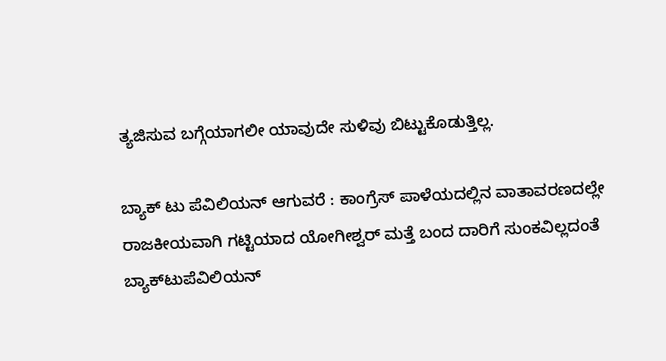ತ್ಯಜಿಸುವ ಬಗ್ಗೆಯಾಗಲೀ ಯಾವುದೇ ಸುಳಿವು ಬಿಟ್ಟುಕೊಡುತ್ತಿಲ್ಲ.

ಬ್ಯಾಕ್ ಟು ಪೆವಿಲಿಯನ್ ಆಗುವರೆ : ಕಾಂಗ್ರೆಸ್ ಪಾಳೆಯದಲ್ಲಿನ ವಾತಾವರಣದಲ್ಲೇ ರಾಜಕೀಯವಾಗಿ ಗಟ್ಟಿಯಾದ ಯೋಗೀಶ್ವರ್ ಮತ್ತೆ ಬಂದ ದಾರಿಗೆ ಸುಂಕವಿಲ್ಲದಂತೆ ಬ್ಯಾಕ್‌ಟುಪೆವಿಲಿಯನ್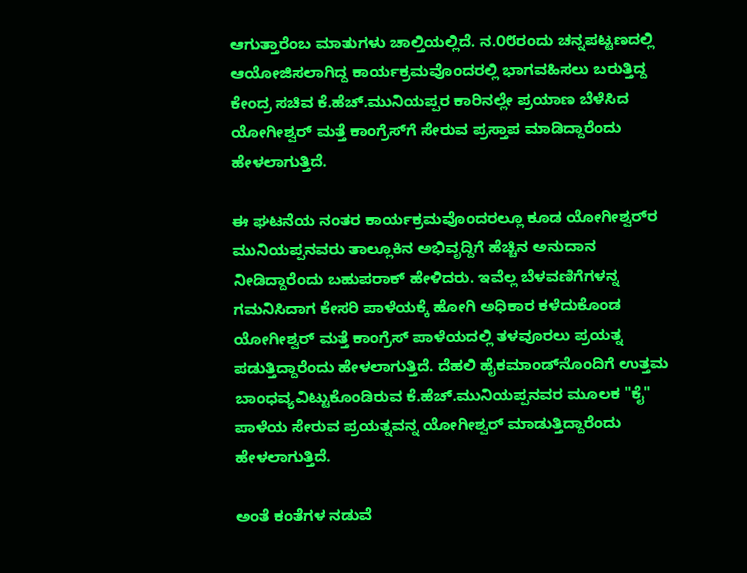ಆಗುತ್ತಾರೆಂಬ ಮಾತುಗಳು ಚಾಲ್ತಿಯಲ್ಲಿದೆ. ನ.೦೮ರಂದು ಚನ್ನಪಟ್ಟಣದಲ್ಲಿ ಆಯೋಜಿಸಲಾಗಿದ್ದ ಕಾರ್ಯಕ್ರಮವೊಂದರಲ್ಲಿ ಭಾಗವಹಿಸಲು ಬರುತ್ತಿದ್ದ ಕೇಂದ್ರ ಸಚಿವ ಕೆ.ಹೆಚ್.ಮುನಿಯಪ್ಪರ ಕಾರಿನಲ್ಲೇ ಪ್ರಯಾಣ ಬೆಳೆಸಿದ ಯೋಗೀಶ್ವರ್ ಮತ್ತೆ ಕಾಂಗ್ರೆಸ್‌ಗೆ ಸೇರುವ ಪ್ರಸ್ತಾಪ ಮಾಡಿದ್ದಾರೆಂದು ಹೇಳಲಾಗುತ್ತಿದೆ.

ಈ ಘಟನೆಯ ನಂತರ ಕಾರ್ಯಕ್ರಮವೊಂದರಲ್ಲೂ ಕೂಡ ಯೋಗೀಶ್ವರ್‌ರ ಮುನಿಯಪ್ಪನವರು ತಾಲ್ಲೂಕಿನ ಅಭಿವೃದ್ದಿಗೆ ಹೆಚ್ಚಿನ ಅನುದಾನ ನೀಡಿದ್ದಾರೆಂದು ಬಹುಪರಾಕ್ ಹೇಳಿದರು. ಇವೆಲ್ಲ ಬೆಳವಣಿಗೆಗಳನ್ನ ಗಮನಿಸಿದಾಗ ಕೇಸರಿ ಪಾಳೆಯಕ್ಕೆ ಹೋಗಿ ಅಧಿಕಾರ ಕಳೆದುಕೊಂಡ ಯೋಗೀಶ್ವರ್ ಮತ್ತೆ ಕಾಂಗ್ರೆಸ್ ಪಾಳೆಯದಲ್ಲಿ ತಳವೂರಲು ಪ್ರಯತ್ನ ಪಡುತ್ತಿದ್ದಾರೆಂದು ಹೇಳಲಾಗುತ್ತಿದೆ. ದೆಹಲಿ ಹೈಕಮಾಂಡ್‌ನೊಂದಿಗೆ ಉತ್ತಮ ಬಾಂಧವ್ಯವಿಟ್ಟುಕೊಂಡಿರುವ ಕೆ.ಹೆಚ್.ಮುನಿಯಪ್ಪನವರ ಮೂಲಕ "ಕೈ" ಪಾಳೆಯ ಸೇರುವ ಪ್ರಯತ್ನವನ್ನ ಯೋಗೀಶ್ವರ್ ಮಾಡುತ್ತಿದ್ದಾರೆಂದು ಹೇಳಲಾಗುತ್ತಿದೆ.

ಅಂತೆ ಕಂತೆಗಳ ನಡುವೆ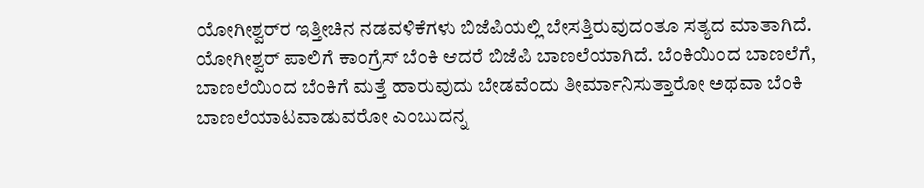ಯೋಗೀಶ್ವರ್‌ರ ಇತ್ತೀಚಿನ ನಡವಳಿಕೆಗಳು ಬಿಜೆಪಿಯಲ್ಲಿ ಬೇಸತ್ತಿರುವುದಂತೂ ಸತ್ಯದ ಮಾತಾಗಿದೆ. ಯೋಗೀಶ್ವರ್ ಪಾಲಿಗೆ ಕಾಂಗ್ರೆಸ್ ಬೆಂಕಿ ಆದರೆ ಬಿಜೆಪಿ ಬಾಣಲೆಯಾಗಿದೆ. ಬೆಂಕಿಯಿಂದ ಬಾಣಲೆಗೆ, ಬಾಣಲೆಯಿಂದ ಬೆಂಕಿಗೆ ಮತ್ತೆ ಹಾರುವುದು ಬೇಡವೆಂದು ತೀರ್ಮಾನಿಸುತ್ತಾರೋ ಅಥವಾ ಬೆಂಕಿ ಬಾಣಲೆಯಾಟವಾಡುವರೋ ಎಂಬುದನ್ನ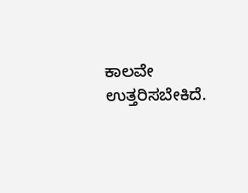ಕಾಲವೇ ಉತ್ತರಿಸಬೇಕಿದೆ.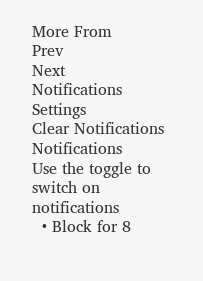More From
Prev
Next
Notifications
Settings
Clear Notifications
Notifications
Use the toggle to switch on notifications
  • Block for 8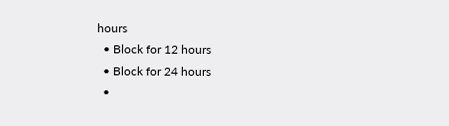hours
  • Block for 12 hours
  • Block for 24 hours
  •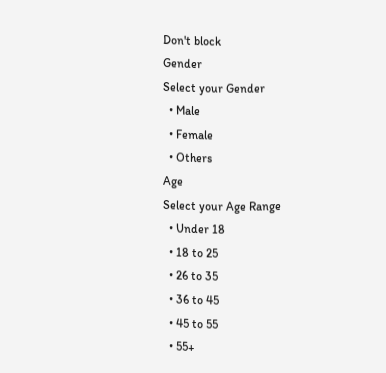Don't block
Gender
Select your Gender
  • Male
  • Female
  • Others
Age
Select your Age Range
  • Under 18
  • 18 to 25
  • 26 to 35
  • 36 to 45
  • 45 to 55
  • 55+